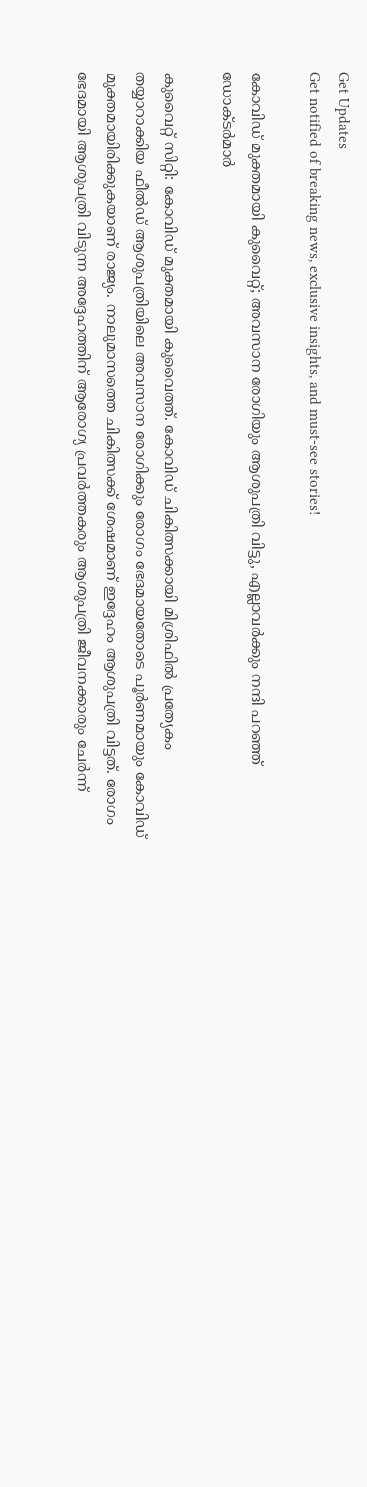Get Updates
Get notified of breaking news, exclusive insights, and must-see stories!

കോവിഡ് മുക്തമായി കുവൈറ്റ്; അവസാന രോഗിയും ആശുപത്രി വിട്ടു, എല്ലാവര്‍ക്കും നന്ദി പറഞ്ഞ് ഡോക്ടര്‍മാര്‍

കുവൈറ്റ് സിറ്റി: കോവിഡ് മുക്തമായി കുവൈത്ത്. കോവിഡ് ചികിത്സക്കായി മിശ്രിഫില്‍ പ്രത്യേകം തയ്യാറാക്കിയ ഫീല്‍ഡ് ആശുപത്രിയിലെ അവസാന രോഗിക്കും രോഗം ഭേദമായതോടെ പൂര്‍ണമായും കോവിഡ് മുക്തമായിരിക്കുകയാണ് രാജ്യം. നാലുമാസത്തെ ചികിത്സക്ക് ശേഷമാണ് ഇദ്ദേഹം ആശുപത്രി വിട്ടത്. രോഗം ഭേദമായി ആശുപത്രി വിടുന്ന അദ്ദേഹത്തിന് ആരോഗ്യ പ്രവര്‍ത്തകരും ആശുപത്രി ജീവനക്കാരും ചേര്‍ന്ന്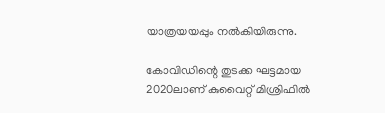യാത്രയയപ്പും നല്‍കിയിരുന്നു.

കോവിഡിന്റെ തുടക്ക ഘട്ടമായ 2020ലാണ് കുവൈറ്റ് മിശ്രിഫില്‍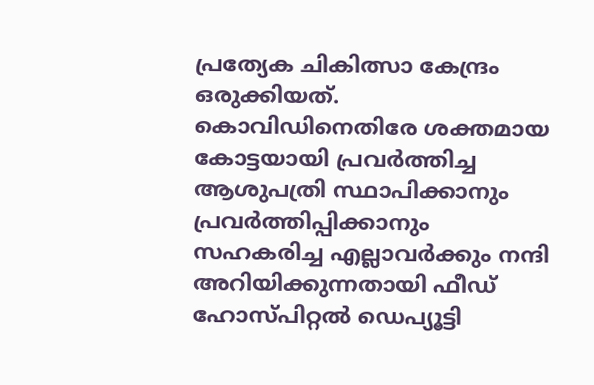പ്രത്യേക ചികിത്സാ കേന്ദ്രം ഒരുക്കിയത്. കൊവിഡിനെതിരേ ശക്തമായ കോട്ടയായി പ്രവര്‍ത്തിച്ച ആശുപത്രി സ്ഥാപിക്കാനും പ്രവര്‍ത്തിപ്പിക്കാനും സഹകരിച്ച എല്ലാവര്‍ക്കും നന്ദി അറിയിക്കുന്നതായി ഫീഡ് ഹോസ്പിറ്റല്‍ ഡെപ്യൂട്ടി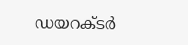ഡയറക്ടര്‍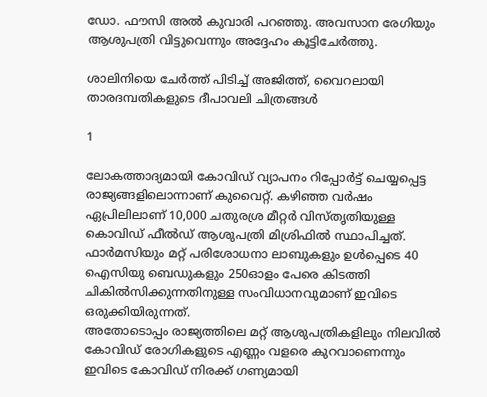ഡോ. ഫൗസി അല്‍ കുവാരി പറഞ്ഞു. അവസാന രേഗിയും ആശുപത്രി വിട്ടുവെന്നും അദ്ദേഹം കൂട്ടിചേര്‍ത്തു.

ശാലിനിയെ ചേർത്ത് പിടിച്ച് അജിത്ത്, വൈറലായി താരദമ്പതികളുടെ ദീപാവലി ചിത്രങ്ങൾ

1

ലോകത്താദ്യമായി കോവിഡ് വ്യാപനം റിപ്പോര്‍ട്ട് ചെയ്യപ്പെട്ട രാജ്യങ്ങളിലൊന്നാണ് കുവൈറ്റ്. കഴിഞ്ഞ വര്‍ഷം ഏപ്രിലിലാണ് 10,000 ചതുരശ്ര മീറ്റര്‍ വിസ്തൃതിയുള്ള കൊവിഡ് ഫീല്‍ഡ് ആശുപത്രി മിശ്രിഫില്‍ സ്ഥാപിച്ചത്. ഫാര്‍മസിയും മറ്റ് പരിശോധനാ ലാബുകളും ഉള്‍പ്പെടെ 40 ഐസിയു ബെഡുകളും 250ഓളം പേരെ കിടത്തി ചികില്‍സിക്കുന്നതിനുള്ള സംവിധാനവുമാണ് ഇവിടെ ഒരുക്കിയിരുന്നത്.
അതോടൊപ്പം രാജ്യത്തിലെ മറ്റ് ആശുപത്രികളിലും നിലവില്‍ കോവിഡ് രോഗികളുടെ എണ്ണം വളരെ കുറവാണെന്നും ഇവിടെ കോവിഡ് നിരക്ക് ഗണ്യമായി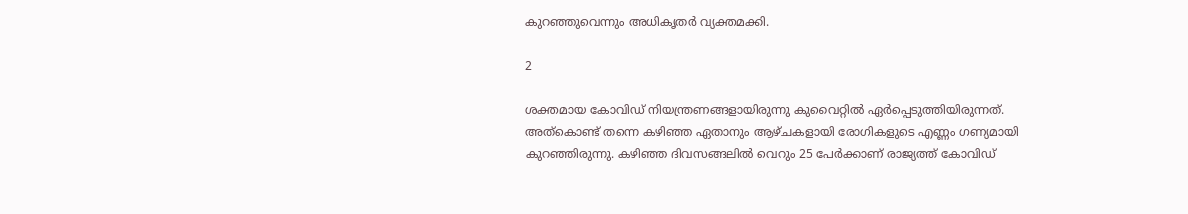കുറഞ്ഞുവെന്നും അധികൃതര്‍ വ്യക്തമക്കി.

2

ശക്തമായ കോവിഡ് നിയന്ത്രണങ്ങളായിരുന്നു കുവൈറ്റില്‍ ഏര്‍പ്പെടുത്തിയിരുന്നത്. അത്‌കൊണ്ട് തന്നെ കഴിഞ്ഞ ഏതാനും ആഴ്ചകളായി രോഗികളുടെ എണ്ണം ഗണ്യമായി കുറഞ്ഞിരുന്നു. കഴിഞ്ഞ ദിവസങ്ങലില്‍ വെറും 25 പേര്‍ക്കാണ് രാജ്യത്ത് കോവിഡ്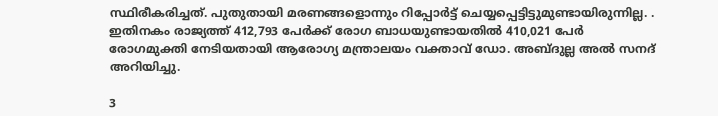സ്ഥിരീകരിച്ചത്. പുതുതായി മരണങ്ങളൊന്നും റിപ്പോര്‍ട്ട് ചെയ്യപ്പെട്ടിട്ടുമുണ്ടായിരുന്നില്ല. . ഇതിനകം രാജ്യത്ത് 412,793 പേര്‍ക്ക് രോഗ ബാധയുണ്ടായതില്‍ 410,021 പേര്‍ രോഗമുക്തി നേടിയതായി ആരോഗ്യ മന്ത്രാലയം വക്താവ് ഡോ. അബ്ദുല്ല അല്‍ സനദ് അറിയിച്ചു.

3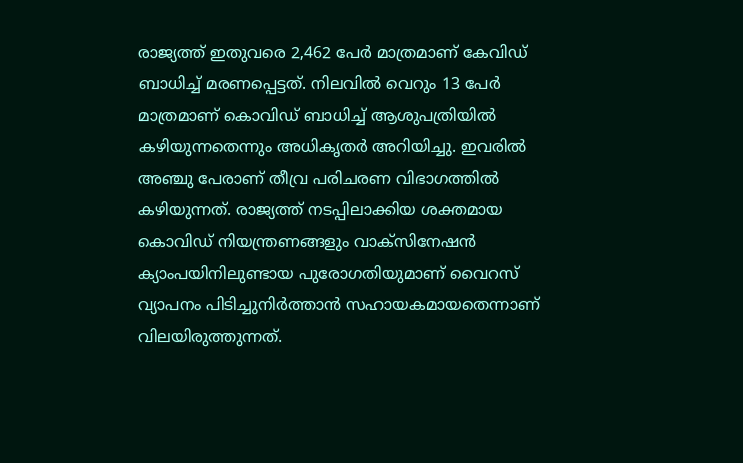രാജ്യത്ത് ഇതുവരെ 2,462 പേര്‍ മാത്രമാണ് കേവിഡ് ബാധിച്ച് മരണപ്പെട്ടത്. നിലവില്‍ വെറും 13 പേര്‍ മാത്രമാണ് കൊവിഡ് ബാധിച്ച് ആശുപത്രിയില്‍ കഴിയുന്നതെന്നും അധികൃതര്‍ അറിയിച്ചു. ഇവരില്‍ അഞ്ചു പേരാണ് തീവ്ര പരിചരണ വിഭാഗത്തില്‍ കഴിയുന്നത്. രാജ്യത്ത് നടപ്പിലാക്കിയ ശക്തമായ കൊവിഡ് നിയന്ത്രണങ്ങളും വാക്സിനേഷന്‍ ക്യാംപയിനിലുണ്ടായ പുരോഗതിയുമാണ് വൈറസ് വ്യാപനം പിടിച്ചുനിര്‍ത്താന്‍ സഹായകമായതെന്നാണ് വിലയിരുത്തുന്നത്.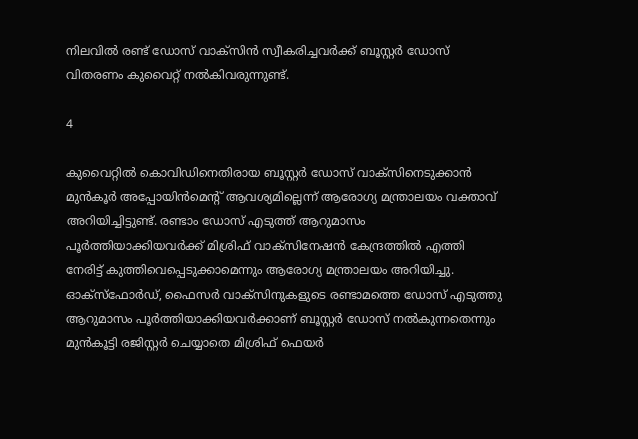നിലവില്‍ രണ്ട് ഡോസ് വാക്സിന്‍ സ്വീകരിച്ചവര്‍ക്ക് ബൂസ്റ്റര്‍ ഡോസ് വിതരണം കുവൈറ്റ് നല്‍കിവരുന്നുണ്ട്.

4

കുവൈറ്റില്‍ കൊവിഡിനെതിരായ ബൂസ്റ്റര്‍ ഡോസ് വാക്സിനെടുക്കാന്‍ മുന്‍കൂര്‍ അപ്പോയിന്‍മെന്റ് ആവശ്യമില്ലെന്ന് ആരോഗ്യ മന്ത്രാലയം വക്താവ് അറിയിച്ചിട്ടുണ്ട്. രണ്ടാം ഡോസ് എടുത്ത് ആറുമാസം പൂര്‍ത്തിയാക്കിയവര്‍ക്ക് മിശ്രിഫ് വാക്സിനേഷന്‍ കേന്ദ്രത്തില്‍ എത്തി നേരിട്ട് കുത്തിവെപ്പെടുക്കാമെന്നും ആരോഗ്യ മന്ത്രാലയം അറിയിച്ചു. ഓക്സ്ഫോര്‍ഡ്, ഫൈസര്‍ വാക്സിനുകളുടെ രണ്ടാമത്തെ ഡോസ് എടുത്തു ആറുമാസം പൂര്‍ത്തിയാക്കിയവര്‍ക്കാണ് ബൂസ്റ്റര്‍ ഡോസ് നല്‍കുന്നതെന്നും മുന്‍കൂട്ടി രജിസ്റ്റര്‍ ചെയ്യാതെ മിശ്രിഫ് ഫെയര്‍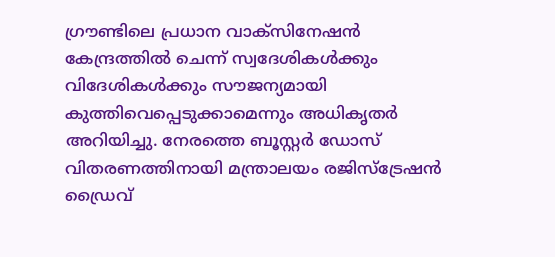ഗ്രൗണ്ടിലെ പ്രധാന വാക്സിനേഷന്‍ കേന്ദ്രത്തില്‍ ചെന്ന് സ്വദേശികള്‍ക്കും വിദേശികള്‍ക്കും സൗജന്യമായി കുത്തിവെപ്പെടുക്കാമെന്നും അധികൃതര്‍ അറിയിച്ചു. നേരത്തെ ബൂസ്റ്റര്‍ ഡോസ് വിതരണത്തിനായി മന്ത്രാലയം രജിസ്ട്രേഷന്‍ ഡ്രൈവ്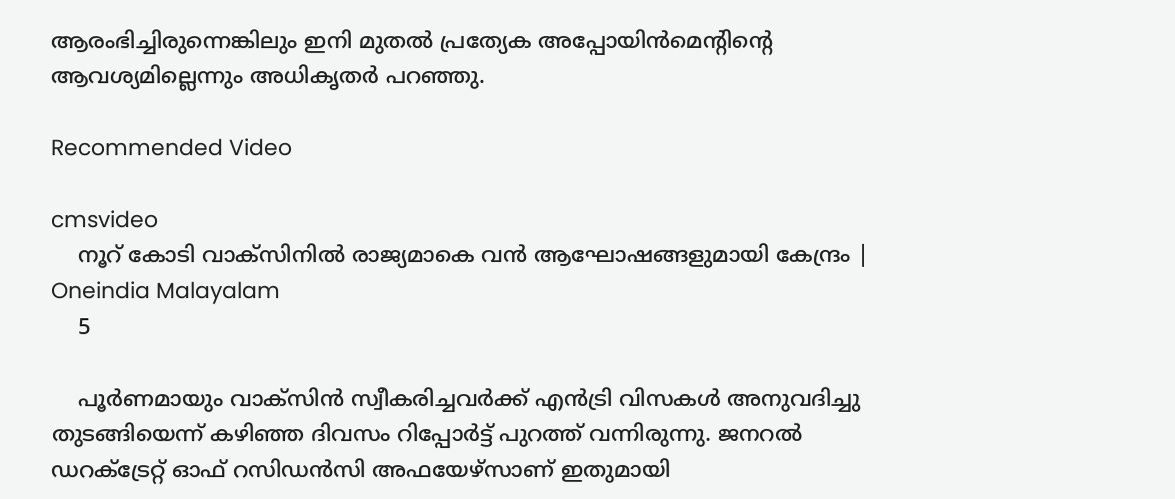ആരംഭിച്ചിരുന്നെങ്കിലും ഇനി മുതല്‍ പ്രത്യേക അപ്പോയിന്‍മെന്റിന്റെ ആവശ്യമില്ലെന്നും അധികൃതര്‍ പറഞ്ഞു.

Recommended Video

cmsvideo
    നൂറ് കോടി വാക്‌സിനില്‍ രാജ്യമാകെ വന്‍ ആഘോഷങ്ങളുമായി കേന്ദ്രം | Oneindia Malayalam
    5

    പൂര്‍ണമായും വാക്‌സിന്‍ സ്വീകരിച്ചവര്‍ക്ക് എന്‍ട്രി വിസകള്‍ അനുവദിച്ചു തുടങ്ങിയെന്ന് കഴിഞ്ഞ ദിവസം റിപ്പോര്‍ട്ട് പുറത്ത് വന്നിരുന്നു. ജനറല്‍ ഡറക്ട്രേറ്റ് ഓഫ് റസിഡന്‍സി അഫയേഴ്‌സാണ് ഇതുമായി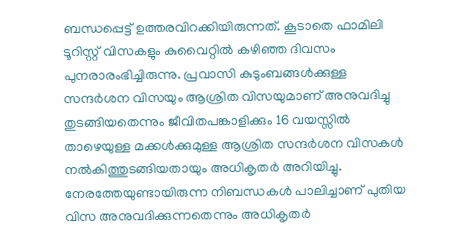ബന്ധപ്പെട്ട് ഉത്തരവിറക്കിയിരുന്നത്. കൂടാതെ ഫാമിലി ടൂറിസ്റ്റ് വിസകളും കുവൈറ്റില്‍ കഴിഞ്ഞ ദിവസം പുനരാരംഭിച്ചിരുന്നു. പ്രവാസി കുടുംബങ്ങള്‍ക്കുള്ള സന്ദര്‍ശന വിസയും ആശ്രിത വിസയുമാണ് അനുവദിച്ചു തുടങ്ങിയതെന്നും ജീവിതപങ്കാളിക്കും 16 വയസ്സില്‍ താഴെയുള്ള മക്കള്‍ക്കുമുള്ള ആശ്രിത സന്ദര്‍ശന വിസകള്‍ നല്‍കിത്തുടങ്ങിയതായും അധികൃതര്‍ അറിയിച്ചു. നേരത്തേയുണ്ടായിരുന്ന നിബന്ധകള്‍ പാലിച്ചാണ് പുതിയ വിസ അനുവദിക്കുന്നതെന്നും അധികൃതര്‍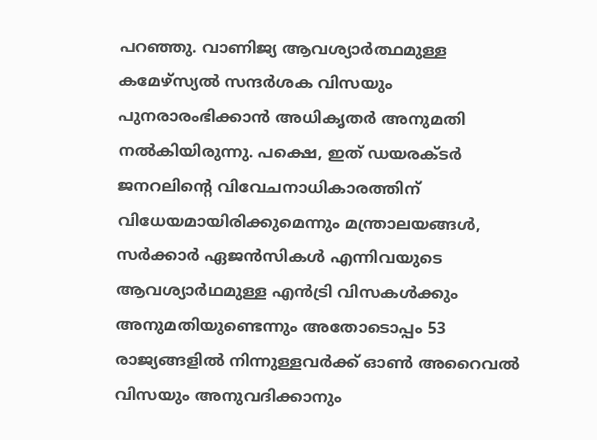പറഞ്ഞു. വാണിജ്യ ആവശ്യാര്‍ത്ഥമുള്ള കമേഴ്സ്യല്‍ സന്ദര്‍ശക വിസയും പുനരാരംഭിക്കാന്‍ അധികൃതര്‍ അനുമതി നല്‍കിയിരുന്നു. പക്ഷെ, ഇത് ഡയരക്ടര്‍ ജനറലിന്റെ വിവേചനാധികാരത്തിന് വിധേയമായിരിക്കുമെന്നും മന്ത്രാലയങ്ങള്‍, സര്‍ക്കാര്‍ ഏജന്‍സികള്‍ എന്നിവയുടെ ആവശ്യാര്‍ഥമുള്ള എന്‍ട്രി വിസകള്‍ക്കും അനുമതിയുണ്ടെന്നും അതോടൊപ്പം 53 രാജ്യങ്ങളില്‍ നിന്നുള്ളവര്‍ക്ക് ഓണ്‍ അറൈവല്‍ വിസയും അനുവദിക്കാനും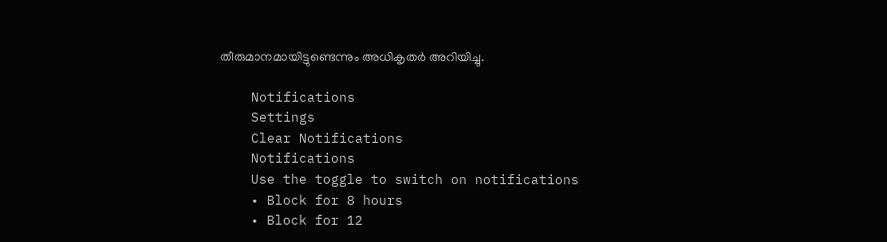തീരുമാനമായിട്ടുണ്ടെന്നും അധികൃതര്‍ അറിയിച്ചു.

    Notifications
    Settings
    Clear Notifications
    Notifications
    Use the toggle to switch on notifications
    • Block for 8 hours
    • Block for 12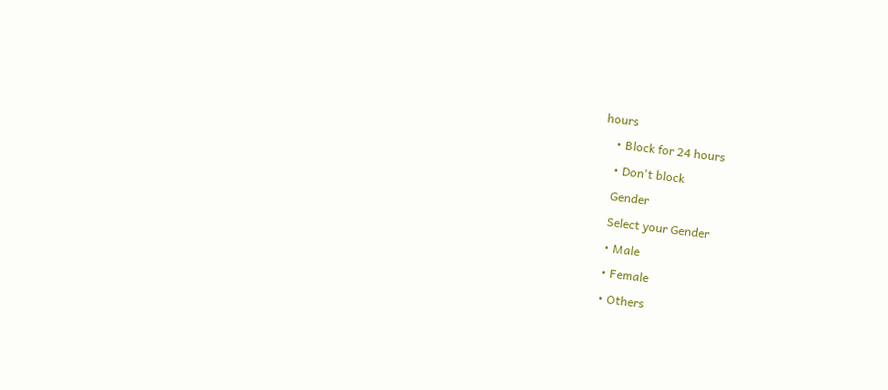hours
    • Block for 24 hours
    • Don't block
    Gender
    Select your Gender
    • Male
    • Female
    • Others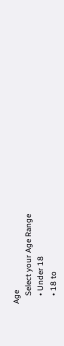Age
    Select your Age Range
    • Under 18
    • 18 to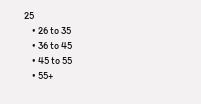25
    • 26 to 35
    • 36 to 45
    • 45 to 55
    • 55+